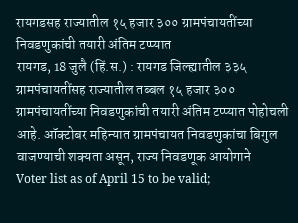रायगडसह राज्यातील १५ हजार ३०० ग्रामपंचायतींच्या निवडणुकांची तयारी अंतिम टप्प्यात
रायगड, 18 जुलै (हिं.स.) : रायगड जिल्ह्यातील ३३५ ग्रामपंचायतींसह राज्यातील तब्बल १५ हजार ३०० ग्रामपंचायतींच्या निवडणुकांची तयारी अंतिम टप्प्यात पोहोचली आहे. ऑक्टोबर महिन्यात ग्रामपंचायत निवडणुकांचा बिगुल वाजण्याची शक्यता असून, राज्य निवडणूक आयोगाने
Voter list as of April 15 to be valid;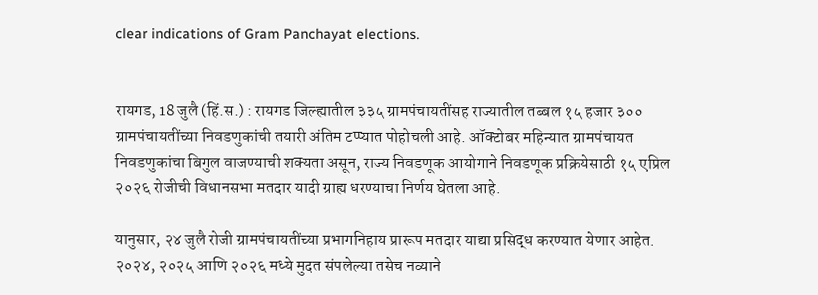clear indications of Gram Panchayat elections.


रायगड, 18 जुलै (हिं.स.) : रायगड जिल्ह्यातील ३३५ ग्रामपंचायतींसह राज्यातील तब्बल १५ हजार ३०० ग्रामपंचायतींच्या निवडणुकांची तयारी अंतिम टप्प्यात पोहोचली आहे. ऑक्टोबर महिन्यात ग्रामपंचायत निवडणुकांचा बिगुल वाजण्याची शक्यता असून, राज्य निवडणूक आयोगाने निवडणूक प्रक्रियेसाठी १५ एप्रिल २०२६ रोजीची विधानसभा मतदार यादी ग्राह्य धरण्याचा निर्णय घेतला आहे.

यानुसार, २४ जुलै रोजी ग्रामपंचायतींच्या प्रभागनिहाय प्रारूप मतदार याद्या प्रसिद्ध करण्यात येणार आहेत. २०२४, २०२५ आणि २०२६ मध्ये मुदत संपलेल्या तसेच नव्याने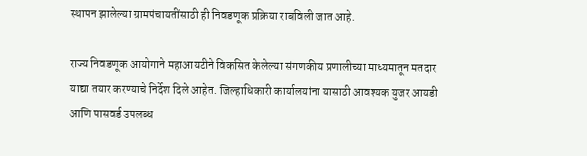स्थापन झालेल्या ग्रामपंचायतींसाठी ही निवडणूक प्रक्रिया राबविली जात आहे.

राज्य निवडणूक आयोगाने महाआयटीने विकसित केलेल्या संगणकीय प्रणालीच्या माध्यमातून मतदार याद्या तयार करण्याचे निर्देश दिले आहेत. जिल्हाधिकारी कार्यालयांना यासाठी आवश्यक युजर आयडी आणि पासवर्ड उपलब्ध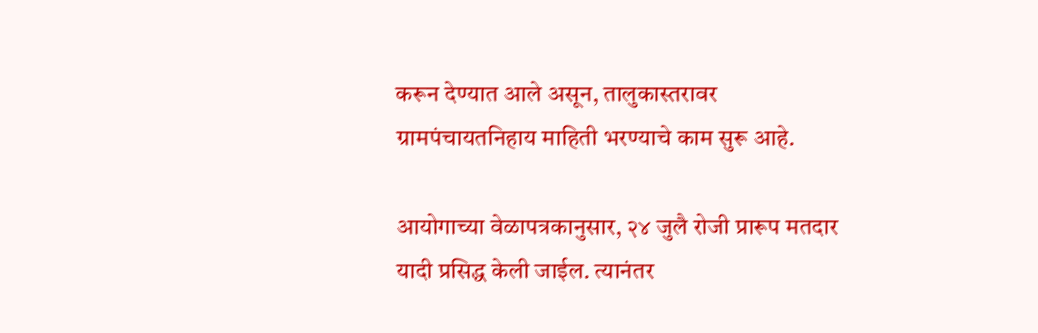करून देण्यात आले असून, तालुकास्तरावर ग्रामपंचायतनिहाय माहिती भरण्याचे काम सुरू आहे.

आयोगाच्या वेळापत्रकानुसार, २४ जुलै रोजी प्रारूप मतदार यादी प्रसिद्ध केली जाईल. त्यानंतर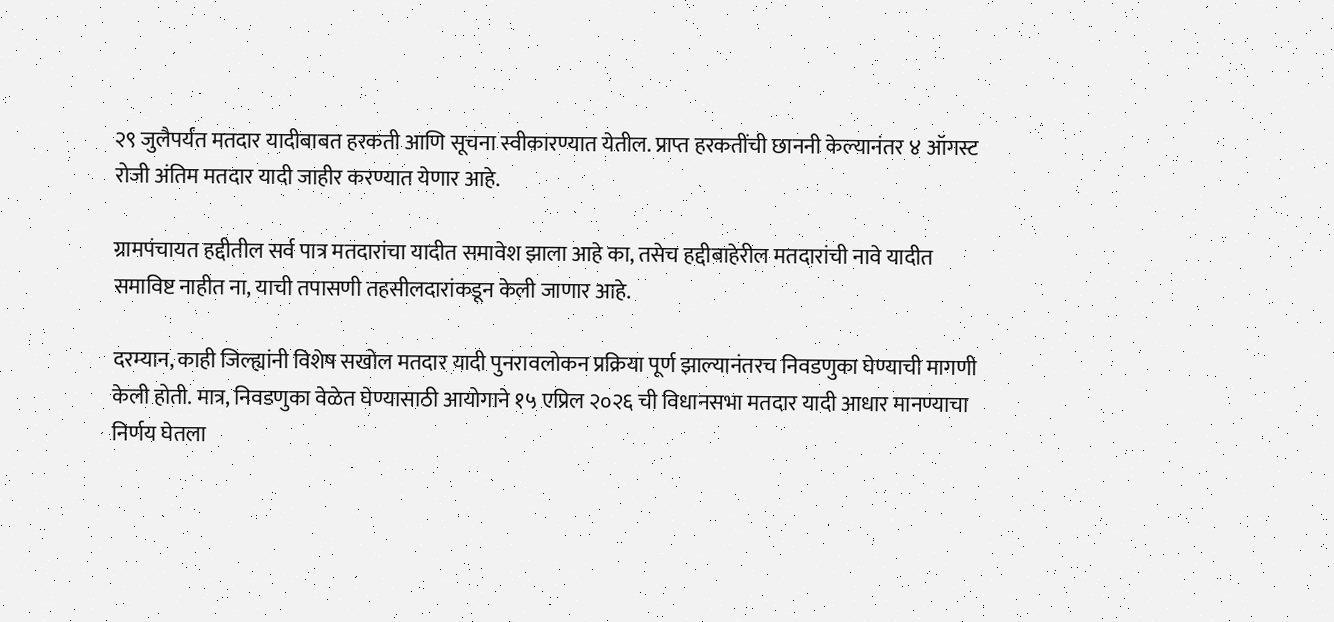२९ जुलैपर्यंत मतदार यादीबाबत हरकती आणि सूचना स्वीकारण्यात येतील. प्राप्त हरकतींची छाननी केल्यानंतर ४ ऑगस्ट रोजी अंतिम मतदार यादी जाहीर करण्यात येणार आहे.

ग्रामपंचायत हद्दीतील सर्व पात्र मतदारांचा यादीत समावेश झाला आहे का, तसेच हद्दीबाहेरील मतदारांची नावे यादीत समाविष्ट नाहीत ना, याची तपासणी तहसीलदारांकडून केली जाणार आहे.

दरम्यान, काही जिल्ह्यांनी विशेष सखोल मतदार यादी पुनरावलोकन प्रक्रिया पूर्ण झाल्यानंतरच निवडणुका घेण्याची मागणी केली होती. मात्र, निवडणुका वेळेत घेण्यासाठी आयोगाने १५ एप्रिल २०२६ ची विधानसभा मतदार यादी आधार मानण्याचा निर्णय घेतला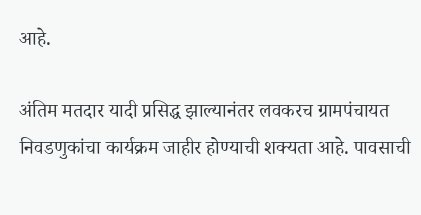आहे.

अंतिम मतदार यादी प्रसिद्ध झाल्यानंतर लवकरच ग्रामपंचायत निवडणुकांचा कार्यक्रम जाहीर होण्याची शक्यता आहे. पावसाची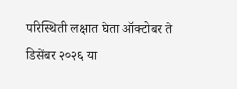परिस्थिती लक्षात घेता ऑक्टोबर ते डिसेंबर २०२६ या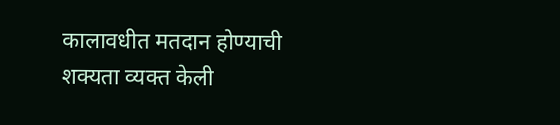कालावधीत मतदान होण्याची शक्यता व्यक्त केली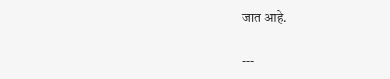जात आहे.

---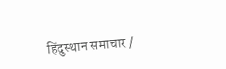हिंदुस्थान समाचार /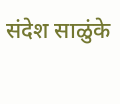संदेश साळुंके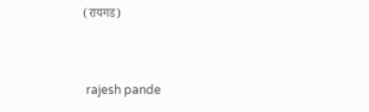(रायगड)


 rajesh pande